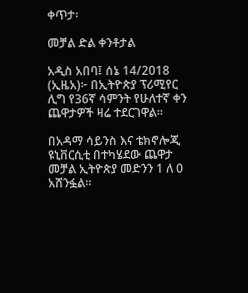ቀጥታ፡

መቻል ድል ቀንቶታል

አዲስ አበባ፤ ሰኔ 14/2018 (ኢዜአ)፦ በኢትዮጵያ ፕሪሚየር ሊግ የ36ኛ ሳምንት የሁለተኛ ቀን ጨዋታዎች ዛሬ ተደርገዋል።

በአዳማ ሳይንስ እና ቴክኖሎጂ ዩኒቨርሲቲ በተካሄደው ጨዋታ መቻል ኢትዮጵያ መድንን 1 ለ 0 አሸንፏል።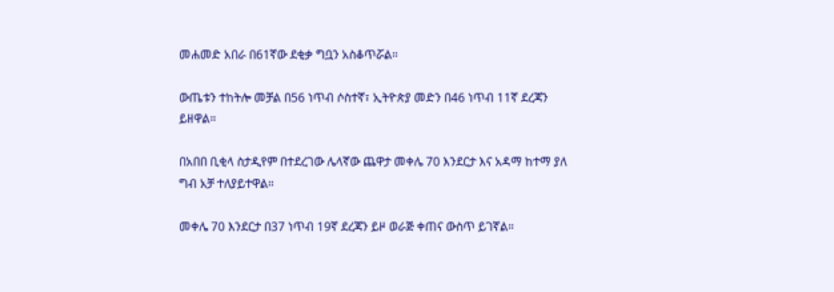መሐመድ አበራ በ61ኛው ደቂቃ ግቧን አስቆጥሯል።

ውጤቱን ተከትሎ መቻል በ56 ነጥብ ሶስተኛ፣ ኢትዮጵያ መድን በ46 ነጥብ 11ኛ ደረጃን ይዘዋል።

በአበበ ቢቂላ ስታዲየም በተደረገው ሌላኛው ጨዋታ መቀሌ 70 እንደርታ እና አዳማ ከተማ ያለ ግብ አቻ ተለያይተዋል።

መቀሌ 70 እንደርታ በ37 ነጥብ 19ኛ ደረጃን ይዞ ወራጅ ቀጠና ውስጥ ይገኛል።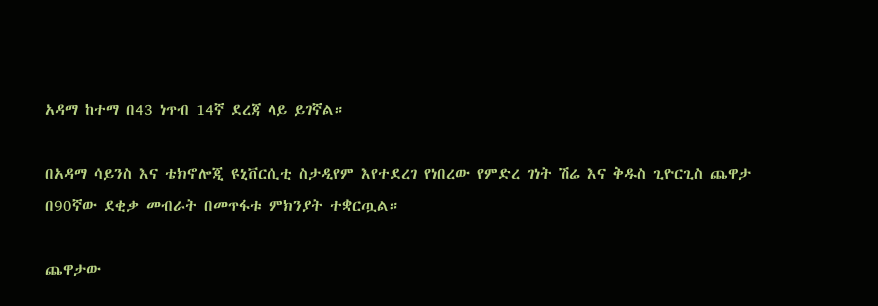አዳማ ከተማ በ43 ነጥብ 14ኛ ደረጃ ላይ ይገኛል።

በአዳማ ሳይንስ እና ቴክኖሎጂ ዩኒቨርሲቲ ስታዲየም እየተደረገ የነበረው የምድረ ገነት ሽሬ እና ቅዱስ ጊዮርጊስ ጨዋታ በ90ኛው ደቂቃ መብራት በመጥፋቱ ምክንያት ተቋርጧል።

ጨዋታው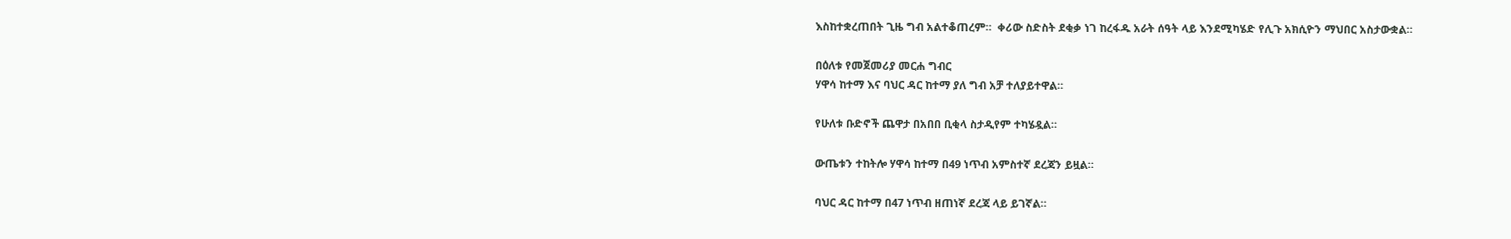እስከተቋረጠበት ጊዜ ግብ አልተቆጠረም።  ቀሪው ስድስት ደቂቃ ነገ ከረፋዱ አራት ሰዓት ላይ እንደሚካሄድ የሊጉ አክሲዮን ማህበር አስታውቋል።

በዕለቱ የመጀመሪያ መርሐ ግብር
ሃዋሳ ከተማ እና ባህር ዳር ከተማ ያለ ግብ አቻ ተለያይተዋል።

የሁለቱ ቡድኖች ጨዋታ በአበበ ቢቂላ ስታዲየም ተካሄዷል።

ውጤቱን ተከትሎ ሃዋሳ ከተማ በ49 ነጥብ አምስተኛ ደረጃን ይዟል።

ባህር ዳር ከተማ በ47 ነጥብ ዘጠነኛ ደረጃ ላይ ይገኛል።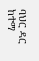ባህር ዳር ከተማ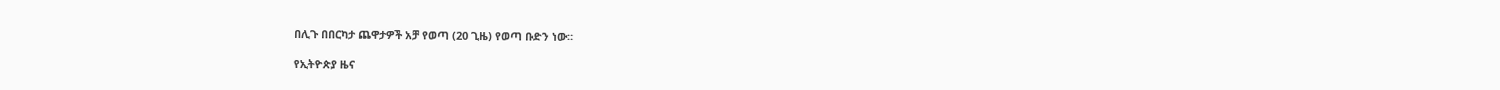በሊጉ በበርካታ ጨዋታዎች አቻ የወጣ (20 ጊዜ) የወጣ ቡድን ነው።

የኢትዮጵያ ዜና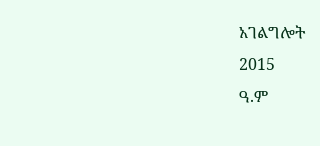አገልግሎት
2015
ዓ.ም